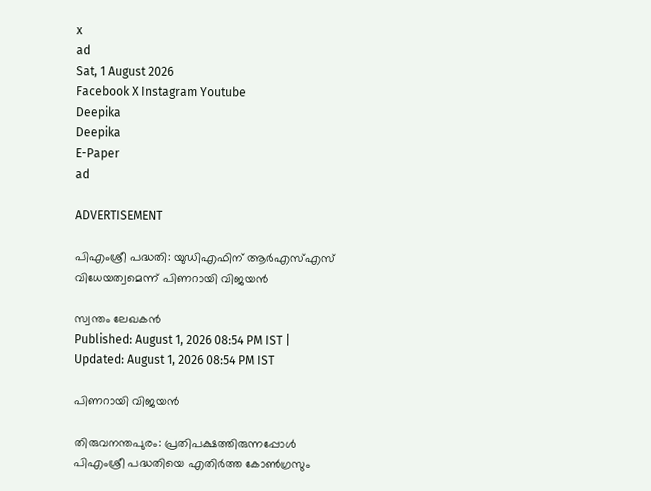x
ad
Sat, 1 August 2026
Facebook X Instagram Youtube
Deepika
Deepika
E-Paper
ad

ADVERTISEMENT

പിഎംശ്രീ പദ്ധതി: യുഡിഎഫിന് ആർഎസ്എസ് വിധേയത്വമെന്ന് പിണറായി വിജയൻ

സ്വന്തം ലേഖകൻ
Published: August 1, 2026 08:54 PM IST | Updated: August 1, 2026 08:54 PM IST

പിണറായി വിജയൻ

തിരുവനന്തപുരം: പ്രതിപക്ഷത്തിരുന്നപ്പോൾ പിഎംശ്രീ പദ്ധതിയെ എതിർത്ത കോണ്‍ഗ്രസും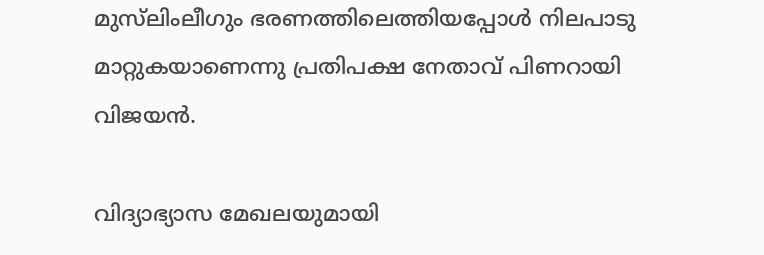മുസ്‌ലിംലീഗും ഭരണത്തിലെത്തിയപ്പോൾ നിലപാടു മാറ്റുകയാണെന്നു പ്രതിപക്ഷ നേതാവ് പിണറായി വിജയൻ.

വിദ്യാഭ്യാസ മേഖലയുമായി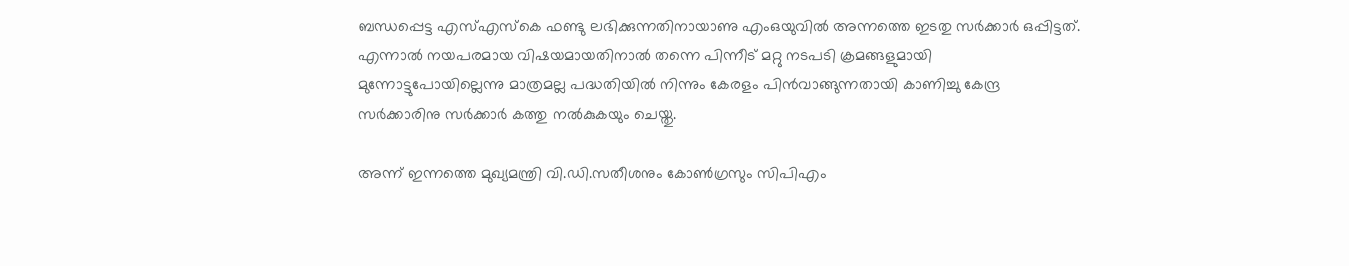ബന്ധപ്പെട്ട എസ്എസ്കെ ഫണ്ടു ലഭിക്കുന്നതിനായാണു എംഒയുവിൽ അന്നത്തെ ഇടതു സർക്കാർ ഒപ്പിട്ടത്. എന്നാൽ നയപരമായ വിഷയമായതിനാൽ തന്നെ പിന്നീട് മറ്റു നടപടി ക്രമങ്ങളുമായി മുന്നോട്ടുപോയില്ലെന്നു മാത്രമല്ല പദ്ധതിയിൽ നിന്നും കേരളം പിൻവാങ്ങുന്നതായി കാണിച്ചു കേന്ദ്ര സർക്കാരിനു സർക്കാർ കത്തു നൽകുകയും ചെയ്തു.

അന്ന് ഇന്നത്തെ മുഖ്യമന്ത്രി വി.ഡി.സതീശനും കോണ്‍ഗ്രസും സിപിഎം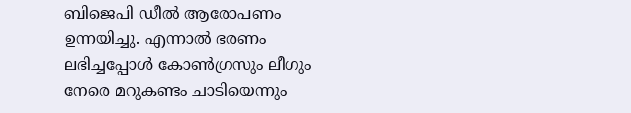ബിജെപി ഡീൽ ആരോപണം ഉന്നയിച്ചു. എന്നാൽ ഭരണം ലഭിച്ചപ്പോൾ കോണ്‍ഗ്രസും ലീഗും നേരെ മറുകണ്ടം ചാടിയെന്നും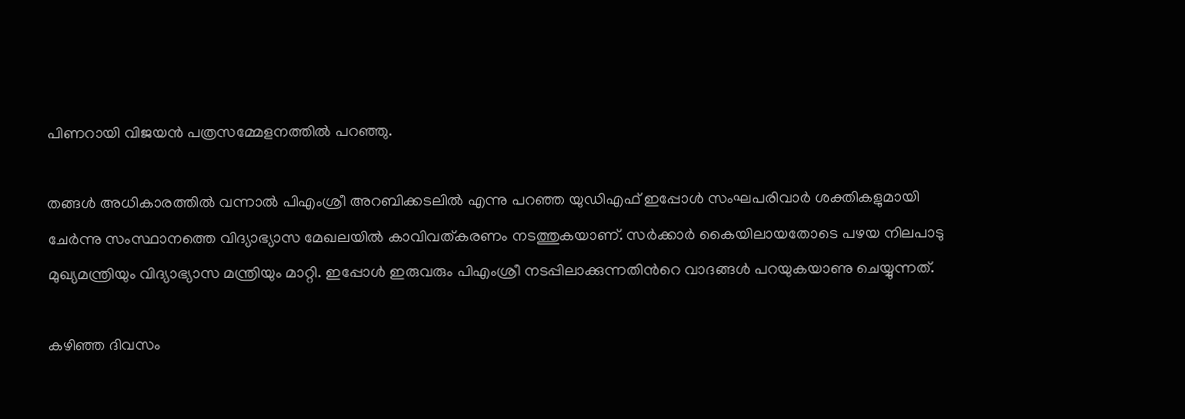പിണറായി വിജയൻ പത്രസമ്മേളനത്തിൽ പറഞ്ഞു.

തങ്ങൾ അധികാരത്തിൽ വന്നാൽ പിഎംശ്രീ അറബിക്കടലിൽ എന്നു പറഞ്ഞ യുഡിഎഫ് ഇപ്പോൾ സംഘപരിവാർ ശക്തികളുമായി ചേർന്നു സംസ്ഥാനത്തെ വിദ്യാഭ്യാസ മേഖലയിൽ കാവിവത്കരണം നടത്തുകയാണ്. സർക്കാർ കൈയിലായതോടെ പഴയ നിലപാടു മുഖ്യമന്ത്രിയും വിദ്യാഭ്യാസ മന്ത്രിയും മാറ്റി. ഇപ്പോൾ ഇരുവരും പിഎംശ്രീ നടപ്പിലാക്കുന്നതിന്‍റെ വാദങ്ങൾ പറയുകയാണു ചെയ്യുന്നത്.

കഴിഞ്ഞ ദിവസം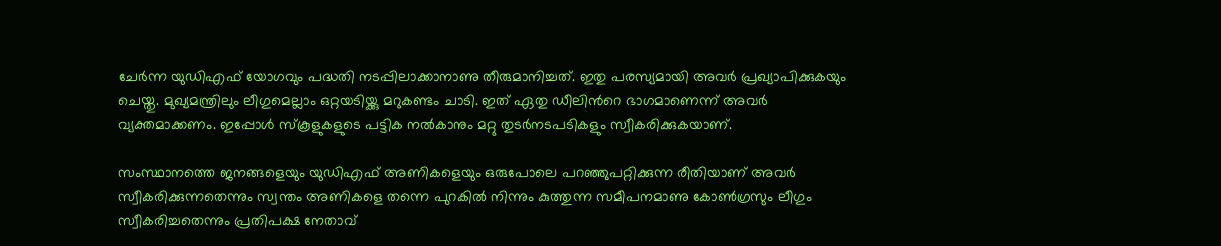ചേർന്ന യുഡിഎഫ് യോഗവും പദ്ധതി നടപ്പിലാക്കാനാണു തീരുമാനിച്ചത്. ഇതു പരസ്യമായി അവർ പ്രഖ്യാപിക്കുകയും ചെയ്തു. മുഖ്യമന്ത്രിലും ലീഗുമെല്ലാം ഒറ്റയടിയ്ക്കു മറുകണ്ടം ചാടി. ഇത് ഏതു ഡീലിന്‍റെ ഭാഗമാണെന്ന് അവർ വ്യക്തമാക്കണം. ഇപ്പോൾ സ്കൂളുകളുടെ പട്ടിക നൽകാനും മറ്റു തുടർനടപടികളും സ്വീകരിക്കുകയാണ്.

സംസ്ഥാനത്തെ ജനങ്ങളെയും യുഡിഎഫ് അണികളെയും ഒരുപോലെ പറഞ്ഞുപറ്റിക്കുന്ന രീതിയാണ് അവർ സ്വീകരിക്കുന്നതെന്നും സ്വന്തം അണികളെ തന്നെ പുറകിൽ നിന്നും കുത്തുന്ന സമീപനമാണു കോണ്‍ഗ്രസും ലീഗും സ്വീകരിച്ചതെന്നും പ്രതിപക്ഷ നേതാവ്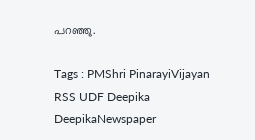പറഞ്ഞു.

Tags : PMShri PinarayiVijayan RSS UDF Deepika DeepikaNewspaper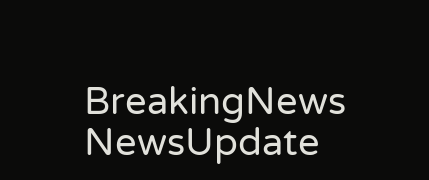BreakingNews NewsUpdate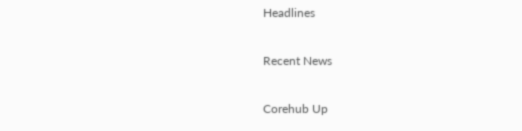Headlines

Recent News

Corehub Up